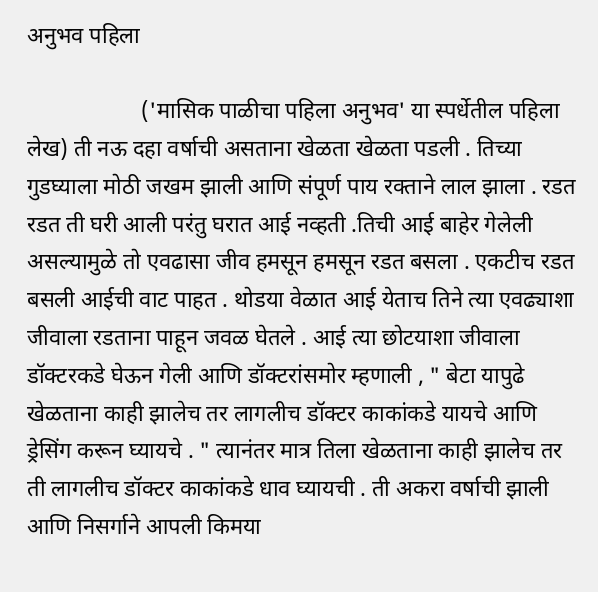अनुभव पहिला

                    ('मासिक पाळीचा पहिला अनुभव' या स्पर्धेतील पहिला लेख) ती नऊ दहा वर्षाची असताना खेळता खेळता पडली . तिच्या गुडघ्याला मोठी जखम झाली आणि संपूर्ण पाय रक्ताने लाल झाला . रडत रडत ती घरी आली परंतु घरात आई नव्हती .तिची आई बाहेर गेलेली असल्यामुळे तो एवढासा जीव हमसून हमसून रडत बसला . एकटीच रडत बसली आईची वाट पाहत . थोडया वेळात आई येताच तिने त्या एवढ्याशा जीवाला रडताना पाहून जवळ घेतले . आई त्या छोटयाशा जीवाला डॉक्टरकडे घेऊन गेली आणि डॉक्टरांसमोर म्हणाली , " बेटा यापुढे खेळताना काही झालेच तर लागलीच डॉक्टर काकांकडे यायचे आणि ड्रेसिंग करून घ्यायचे . " त्यानंतर मात्र तिला खेळताना काही झालेच तर ती लागलीच डॉक्टर काकांकडे धाव घ्यायची . ती अकरा वर्षाची झाली आणि निसर्गाने आपली किमया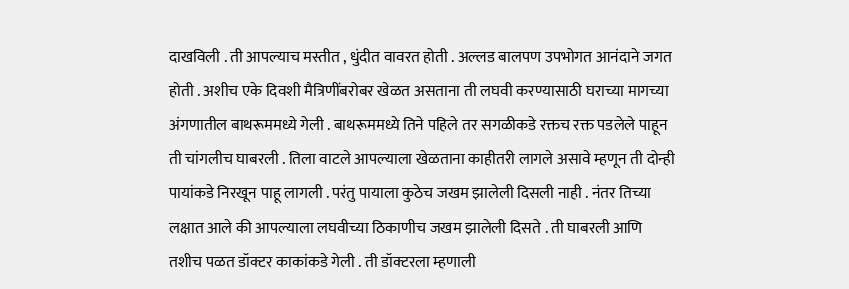दाखविली . ती आपल्याच मस्तीत , धुंदीत वावरत होती . अल्लड बालपण उपभोगत आनंदाने जगत होती . अशीच एके दिवशी मैत्रिणींबरोबर खेळत असताना ती लघवी करण्यासाठी घराच्या मागच्या अंगणातील बाथरूममध्ये गेली . बाथरूममध्ये तिने पहिले तर सगळीकडे रक्तच रक्त पडलेले पाहून ती चांगलीच घाबरली . तिला वाटले आपल्याला खेळताना काहीतरी लागले असावे म्हणून ती दोन्ही पायांकडे निरखून पाहू लागली . परंतु पायाला कुठेच जखम झालेली दिसली नाही . नंतर तिच्या लक्षात आले की आपल्याला लघवीच्या ठिकाणीच जखम झालेली दिसते . ती घाबरली आणि तशीच पळत डॉक्टर काकांकडे गेली . ती डॉक्टरला म्हणाली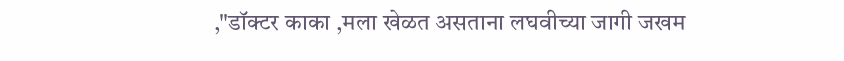,"डॉक्टर काका ,मला खेळत असताना लघवीच्या जागी जखम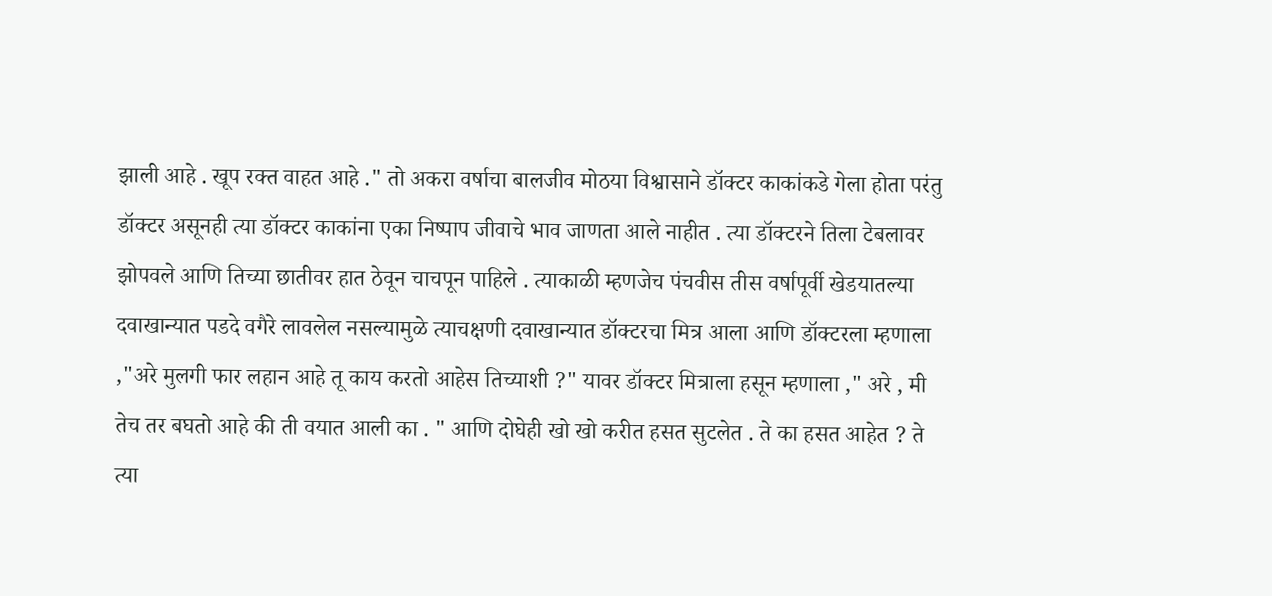झाली आहे . खूप रक्त वाहत आहे ." तो अकरा वर्षाचा बालजीव मोठया विश्वासाने डॉक्टर काकांकडे गेला होता परंतु डॉक्टर असूनही त्या डॉक्टर काकांना एका निष्पाप जीवाचे भाव जाणता आले नाहीत . त्या डॉक्टरने तिला टेबलावर झोपवले आणि तिच्या छातीवर हात ठेवून चाचपून पाहिले . त्याकाळी म्हणजेच पंचवीस तीस वर्षापूर्वी खेडयातल्या दवाखान्यात पडदे वगैरे लावलेल नसल्यामुळे त्याचक्षणी दवाखान्यात डॉक्टरचा मित्र आला आणि डॉक्टरला म्हणाला ,"अरे मुलगी फार लहान आहे तू काय करतो आहेस तिच्याशी ?" यावर डॉक्टर मित्राला हसून म्हणाला ," अरे , मी तेच तर बघतो आहे की ती वयात आली का . " आणि दोघेही खो खो करीत हसत सुटलेत . ते का हसत आहेत ? ते त्या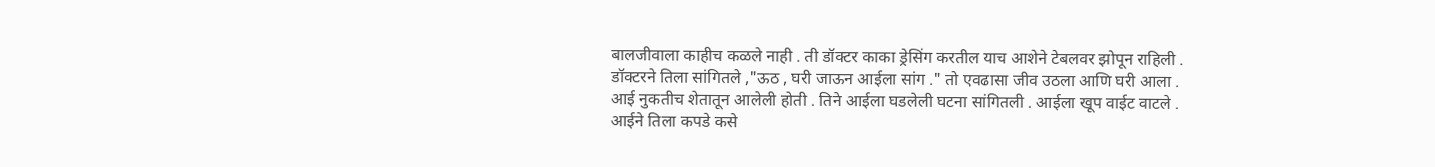बालजीवाला काहीच कळले नाही . ती डॉक्टर काका ड्रेसिंग करतील याच आशेने टेबलवर झोपून राहिली . डॉक्टरने तिला सांगितले ,"ऊठ , घरी जाऊन आईला सांग ." तो एवढासा जीव उठला आणि घरी आला . आई नुकतीच शेतातून आलेली होती . तिने आईला घडलेली घटना सांगितली . आईला खूप वाईट वाटले . आईने तिला कपडे कसे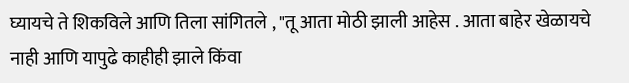घ्यायचे ते शिकविले आणि तिला सांगितले , "तू आता मोठी झाली आहेस . आता बाहेर खेळायचे नाही आणि यापुढे काहीही झाले किंवा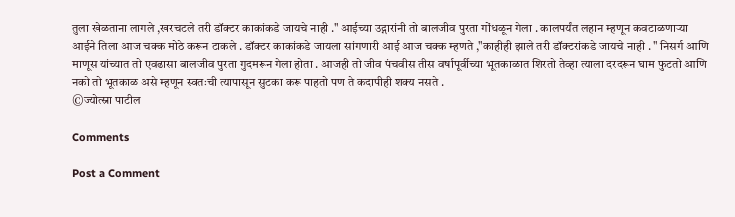तुला खेळताना लागले ,खरचटले तरी डॉक्टर काकांकडे जायचे नाही ." आईच्या उद्गारांनी तो बालजीव पुरता गोंधळून गेला . कालपर्यंत लहान म्हणून कवटाळणाऱ्या आईने तिला आज चक्क मोठे करून टाकले . डॉक्टर काकांकडे जायला सांगणारी आई आज चक्क म्हणते ,"काहीही झाले तरी डॉक्टरांकडे जायचे नाही . " निसर्ग आणि माणूस यांच्यात तो एवढासा बालजीव पुरता गुदमरून गेला होता . आजही तो जीव पंचवीस तीस वर्षापूर्वीच्या भूतकाळात शिरतो तेव्हा त्याला दरदरून घाम फुटतो आणि नको तो भूतकाळ असे म्हणून स्वतःची त्यापासून सुटका करू पाहतो पण ते कदापीही शक्य नसते .
©ज्योत्स्ना पाटील

Comments

Post a Comment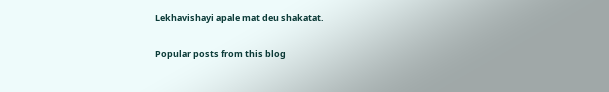Lekhavishayi apale mat deu shakatat.

Popular posts from this blog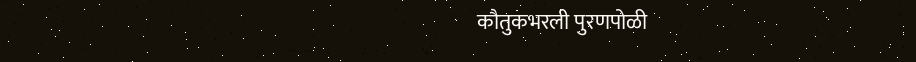कौतुकभरली पुरणपोळी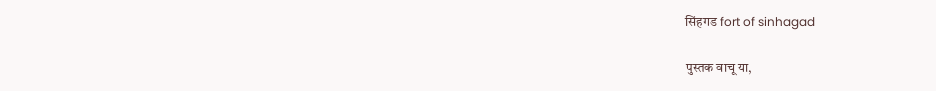सिंहगड fort of sinhagad

पुस्तक वाचू या,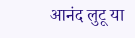आनंद लुटू या